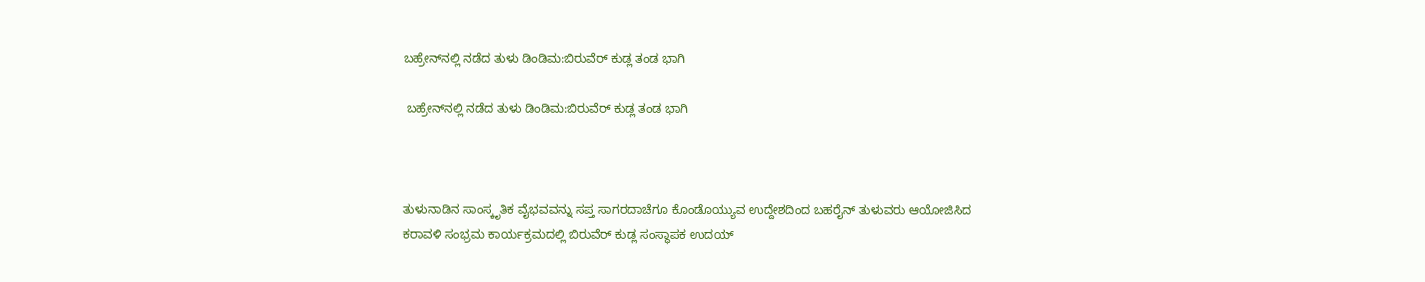ಬಹ್ರೇನ್‌ನಲ್ಲಿ‌ ನಡೆದ‌ ತುಳು ಡಿಂಡಿಮ:ಬಿರುವೆರ್ ಕುಡ್ಲ ತಂಡ ಭಾಗಿ

 ಬಹ್ರೇನ್‌ನಲ್ಲಿ‌ ನಡೆದ‌ ತುಳು ಡಿಂಡಿಮ:ಬಿರುವೆರ್ ಕುಡ್ಲ ತಂಡ ಭಾಗಿ



ತುಳುನಾಡಿನ ಸಾಂಸ್ಕೃತಿಕ ವೈಭವವನ್ನು ಸಪ್ತ ಸಾಗರದಾಚೆಗೂ ಕೊಂಡೊಯ್ಯುವ ಉದ್ದೇಶದಿಂದ ಬಹರೈನ್ ತುಳುವರು ಆಯೋಜಿಸಿದ  ಕರಾವಳಿ ಸಂಭ್ರಮ ಕಾರ್ಯಕ್ರಮದಲ್ಲಿ ಬಿರುವೆರ್ ಕುಡ್ಲ ಸಂಸ್ಥಾಪಕ ಉದಯ್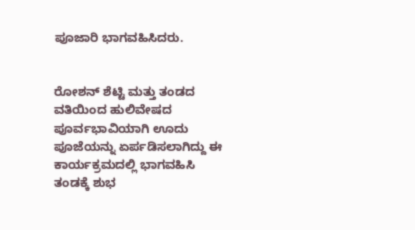ಪೂಜಾರಿ ಭಾಗವಹಿಸಿದರು.


ರೋಶನ್ ಶೆಟ್ಟಿ ಮತ್ತು ತಂಡದ ವತಿಯಿಂದ ಹುಲಿವೇಷದ‌ ಪೂರ್ವಭಾವಿಯಾಗಿ ‌ಊದು‌ ಪೂಜೆಯನ್ನು ‌ಏರ್ಪಡಿಸಲಾಗಿದ್ದು ಈ ಕಾರ್ಯಕ್ರಮದಲ್ಲಿ ಭಾಗವಹಿಸಿ ತಂಡಕ್ಕೆ ಶುಭ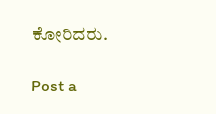ಕೋರಿದರು.

Post a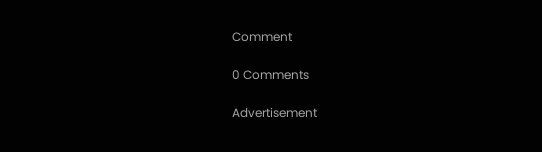Comment

0 Comments

Advertisement